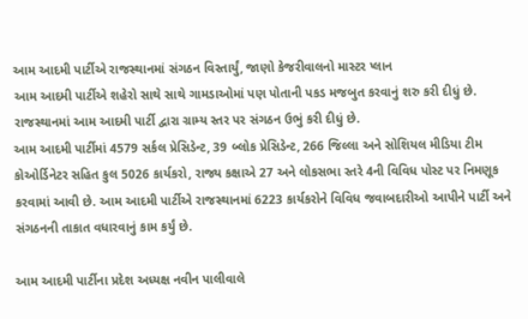આમ આદમી પાર્ટીએ રાજસ્થાનમાં સંગઠન વિસ્તાર્યું, જાણો કેજરીવાલનો માસ્ટર પ્લાન
આમ આદમી પાર્ટીએ શહેરો સાથે સાથે ગામડાઓમાં પણ પોતાની પકડ મજબુત કરવાનું શરુ કરી દીધું છે. રાજસ્થાનમાં આમ આદમી પાર્ટી દ્વારા ગ્રામ્ય સ્તર પર સંગઠન ઉભું કરી દીધું છે.
આમ આદમી પાર્ટીમાં 4579 સર્કલ પ્રેસિડેન્ટ, 39 બ્લોક પ્રેસિડેન્ટ, 266 જિલ્લા અને સોશિયલ મીડિયા ટીમ કોઓર્ડિનેટર સહિત કુલ 5026 કાર્યકરો, રાજ્ય કક્ષાએ 27 અને લોકસભા સ્તરે 4ની વિવિધ પોસ્ટ પર નિમણૂક કરવામાં આવી છે. આમ આદમી પાર્ટીએ રાજસ્થાનમાં 6223 કાર્યકરોને વિવિધ જવાબદારીઓ આપીને પાર્ટી અને સંગઠનની તાકાત વધારવાનું કામ કર્યું છે.

આમ આદમી પાર્ટીના પ્રદેશ અધ્યક્ષ નવીન પાલીવાલે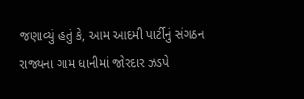જણાવ્યું હતું કે, આમ આદમી પાર્ટીનું સંગઠન રાજ્યના ગામ ધાનીમાં જોરદાર ઝડપે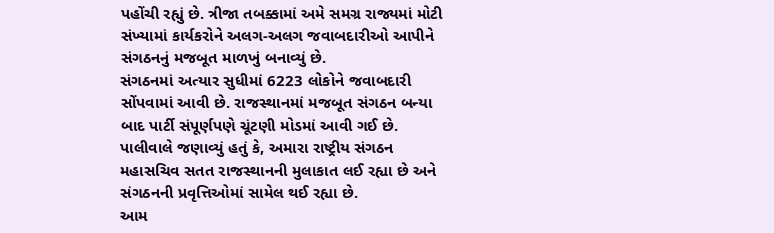પહોંચી રહ્યું છે. ત્રીજા તબક્કામાં અમે સમગ્ર રાજ્યમાં મોટી સંખ્યામાં કાર્યકરોને અલગ-અલગ જવાબદારીઓ આપીને સંગઠનનું મજબૂત માળખું બનાવ્યું છે.
સંગઠનમાં અત્યાર સુધીમાં 6223 લોકોને જવાબદારી સોંપવામાં આવી છે. રાજસ્થાનમાં મજબૂત સંગઠન બન્યા બાદ પાર્ટી સંપૂર્ણપણે ચૂંટણી મોડમાં આવી ગઈ છે. પાલીવાલે જણાવ્યું હતું કે, અમારા રાષ્ટ્રીય સંગઠન મહાસચિવ સતત રાજસ્થાનની મુલાકાત લઈ રહ્યા છે અને સંગઠનની પ્રવૃત્તિઓમાં સામેલ થઈ રહ્યા છે.
આમ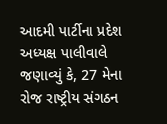આદમી પાર્ટીના પ્રદેશ અધ્યક્ષ પાલીવાલે જણાવ્યું કે, 27 મેના રોજ રાષ્ટ્રીય સંગઠન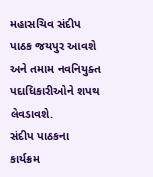મહાસચિવ સંદીપ પાઠક જયપુર આવશે અને તમામ નવનિયુક્ત પદાધિકારીઓને શપથ લેવડાવશે.
સંદીપ પાઠકના કાર્યક્રમ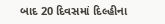બાદ 20 દિવસમાં દિલ્હીના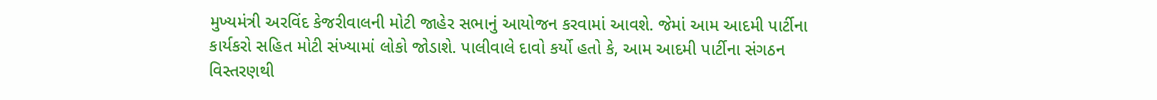મુખ્યમંત્રી અરવિંદ કેજરીવાલની મોટી જાહેર સભાનું આયોજન કરવામાં આવશે. જેમાં આમ આદમી પાર્ટીના કાર્યકરો સહિત મોટી સંખ્યામાં લોકો જોડાશે. પાલીવાલે દાવો કર્યો હતો કે, આમ આદમી પાર્ટીના સંગઠન વિસ્તરણથી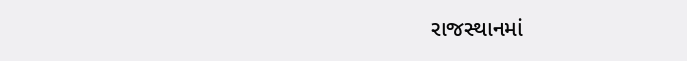રાજસ્થાનમાં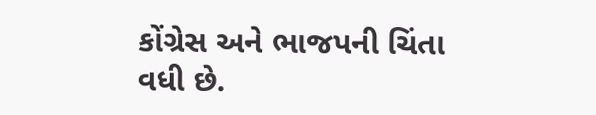કોંગ્રેસ અને ભાજપની ચિંતા વધી છે.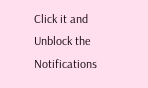Click it and Unblock the Notifications